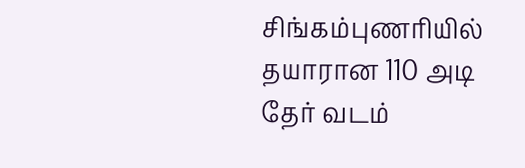சிங்கம்புணரியில் தயாரான 110 அடி தேர் வடம்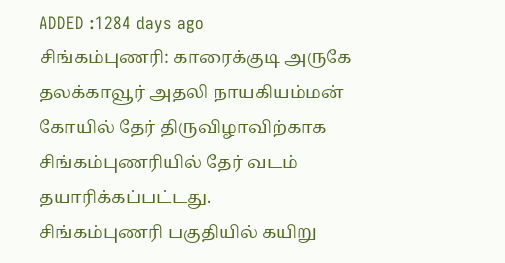ADDED :1284 days ago
சிங்கம்புணரி: காரைக்குடி அருகே தலக்காவூர் அதலி நாயகியம்மன் கோயில் தேர் திருவிழாவிற்காக சிங்கம்புணரியில் தேர் வடம் தயாரிக்கப்பட்டது.
சிங்கம்புணரி பகுதியில் கயிறு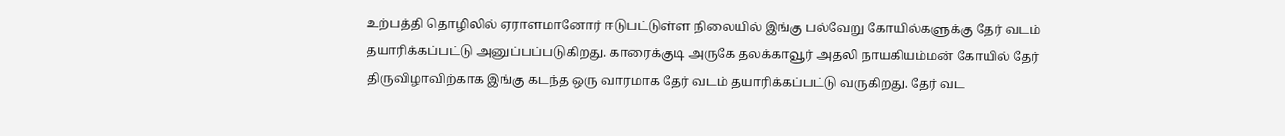உற்பத்தி தொழிலில் ஏராளமானோர் ஈடுபட்டுள்ள நிலையில் இங்கு பல்வேறு கோயில்களுக்கு தேர் வடம் தயாரிக்கப்பட்டு அனுப்பப்படுகிறது. காரைக்குடி அருகே தலக்காவூர் அதலி நாயகியம்மன் கோயில் தேர் திருவிழாவிற்காக இங்கு கடந்த ஒரு வாரமாக தேர் வடம் தயாரிக்கப்பட்டு வருகிறது. தேர் வட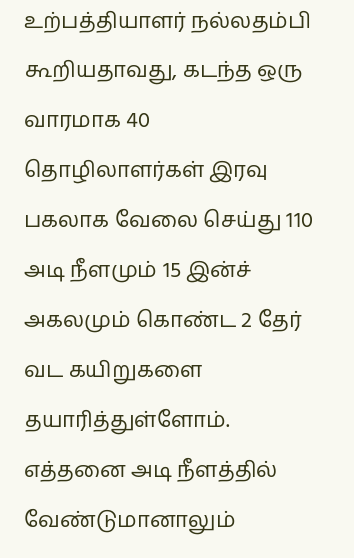உற்பத்தியாளர் நல்லதம்பி கூறியதாவது, கடந்த ஒரு வாரமாக 40 தொழிலாளர்கள் இரவு பகலாக வேலை செய்து 110 அடி நீளமும் 15 இன்ச் அகலமும் கொண்ட 2 தேர் வட கயிறுகளை தயாரித்துள்ளோம். எத்தனை அடி நீளத்தில் வேண்டுமானாலும்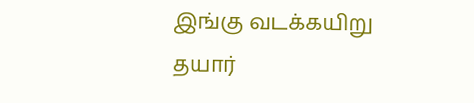இங்கு வடக்கயிறு தயார்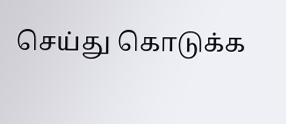செய்து கொடுக்க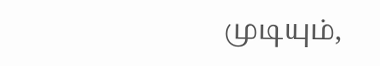முடியும்,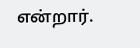என்றார்.